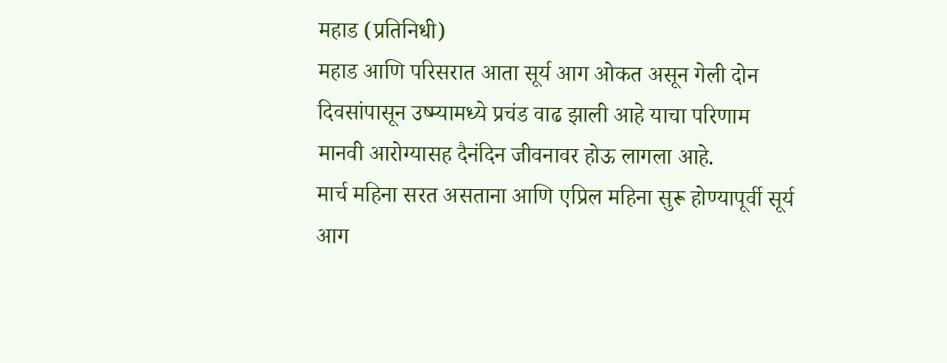महाड (प्रतिनिधी)
महाड आणि परिसरात आता सूर्य आग ओकत असून गेली दोन दिवसांपासून उष्म्यामध्ये प्रचंड वाढ झाली आहे याचा परिणाम मानवी आरोग्यासह दैनंदिन जीवनावर होऊ लागला आहे.
मार्च महिना सरत असताना आणि एप्रिल महिना सुरू होण्यापूर्वी सूर्य आग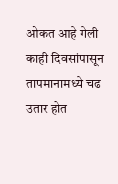ओकत आहे गेली काही दिवसांपासून तापमानामध्ये चढ उतार होत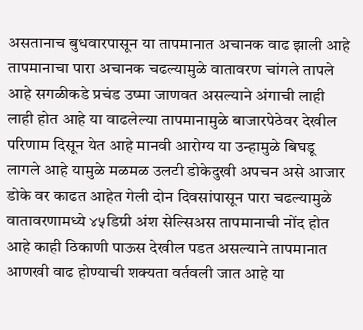असतानाच बुधवारपासून या तापमानात अचानक वाढ झाली आहे तापमानाचा पारा अचानक चढल्यामुळे वातावरण चांगले तापले आहे सगळीकडे प्रचंड उष्मा जाणवत असल्याने अंगाची लाही लाही होत आहे या वाढलेल्या तापमानामुळे बाजारपेठेवर देखील परिणाम दिसून येत आहे मानवी आरोग्य या उन्हामुळे बिघडू लागले आहे यामुळे मळमळ उलटी डोकेदुखी अपचन असे आजार डोके वर काढत आहेत गेली दोन दिवसांपासून पारा चढल्यामुळे वातावरणामध्ये ४५डिग्री अंश सेल्सिअस तापमानाची नोंद होत आहे काही ठिकाणी पाऊस देखील पडत असल्याने तापमानात आणखी वाढ होण्याची शक्यता वर्तवली जात आहे या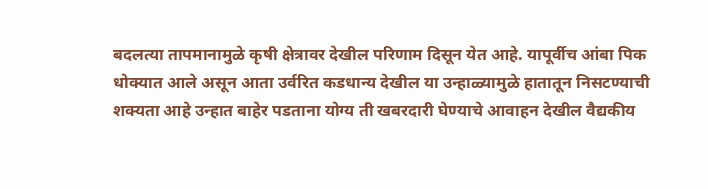बदलत्या तापमानामुळे कृषी क्षेत्रावर देखील परिणाम दिसून येत आहे. यापूर्वीच आंबा पिक धोक्यात आले असून आता उर्वरित कडधान्य देखील या उन्हाळ्यामुळे हातातून निसटण्याची शक्यता आहे उन्हात बाहेर पडताना योग्य ती खबरदारी घेण्याचे आवाहन देखील वैद्यकीय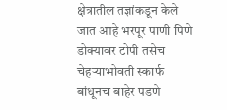क्षेत्रातील तज्ञांकडून केले जात आहे भरपूर पाणी पिणे डोक्यावर टोपी तसेच चेहऱ्याभोवती स्कार्फ बांधूनच बाहेर पडणे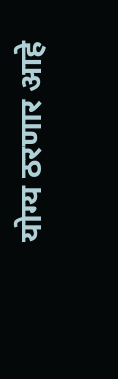योग्य ठरणार आहे